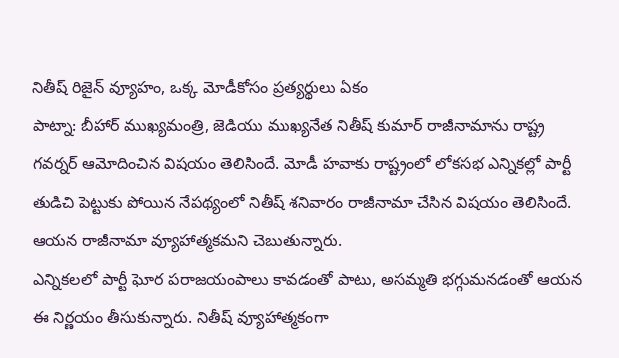నితీష్ రిజైన్ వ్యూహం, ఒక్క మోడీకోసం ప్రత్యర్థులు ఏకం
పాట్నా: బీహార్ ముఖ్యమంత్రి, జెడియు ముఖ్యనేత నితీష్ కుమార్ రాజీనామాను రాష్ట్ర గవర్నర్ ఆమోదించిన విషయం తెలిసిందే. మోడీ హవాకు రాష్ట్రంలో లోకసభ ఎన్నికల్లో పార్టీ తుడిచి పెట్టుకు పోయిన నేపథ్యంలో నితీష్ శనివారం రాజీనామా చేసిన విషయం తెలిసిందే. ఆయన రాజీనామా వ్యూహాత్మకమని చెబుతున్నారు.
ఎన్నికలలో పార్టీ ఘోర పరాజయంపాలు కావడంతో పాటు, అసమ్మతి భగ్గుమనడంతో ఆయన ఈ నిర్ణయం తీసుకున్నారు. నితీష్ వ్యూహాత్మకంగా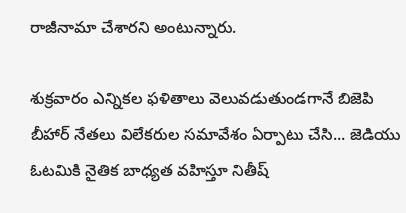రాజీనామా చేశారని అంటున్నారు.

శుక్రవారం ఎన్నికల ఫళితాలు వెలువడుతుండగానే బిజెపి బీహార్ నేతలు విలేకరుల సమావేశం ఏర్పాటు చేసి... జెడియు ఓటమికి నైతిక బాధ్యత వహిస్తూ నితీష్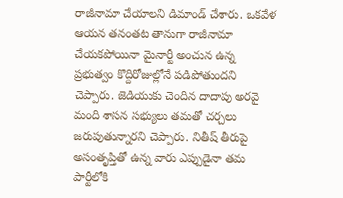రాజీనామా చేయాలని డిమాండ్ చేశారు. ఒకవేళ ఆయన తనంతట తానుగా రాజీనామా చేయకపోయినా మైనార్టీ అంచున ఉన్న ప్రభుత్వం కొద్దిరోజుల్లోనే పడిపోతుందని చెప్పారు. జెడియుకు చెందిన దాదాపు అరవై మంది శాసన సభ్యులు తమతో చర్చలు జరుపుతున్నారని చెప్పారు. నితీష్ తీరుపై అసంతృప్తితో ఉన్న వారు ఎప్పుడైనా తమ పార్టీలోకి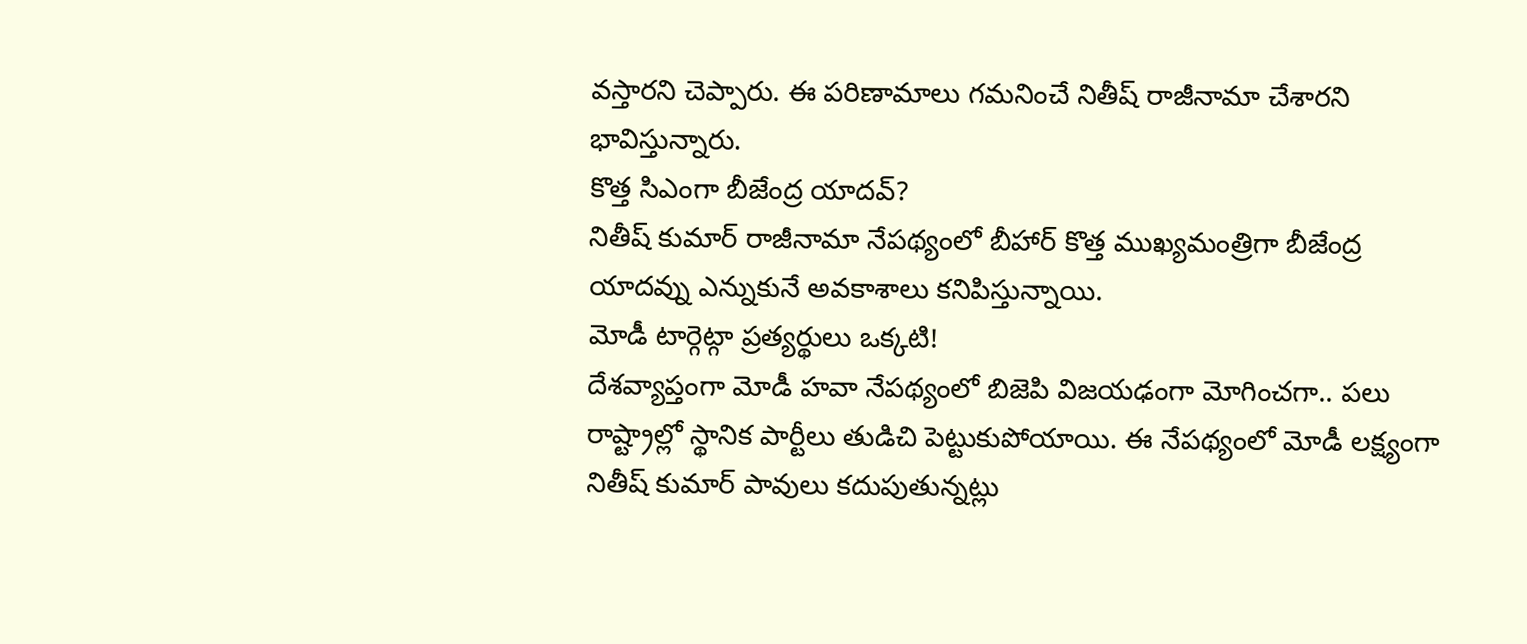వస్తారని చెప్పారు. ఈ పరిణామాలు గమనించే నితీష్ రాజీనామా చేశారని భావిస్తున్నారు.
కొత్త సిఎంగా బీజేంద్ర యాదవ్?
నితీష్ కుమార్ రాజీనామా నేపథ్యంలో బీహార్ కొత్త ముఖ్యమంత్రిగా బీజేంద్ర యాదవ్ను ఎన్నుకునే అవకాశాలు కనిపిస్తున్నాయి.
మోడీ టార్గెట్గా ప్రత్యర్థులు ఒక్కటి!
దేశవ్యాప్తంగా మోడీ హవా నేపథ్యంలో బిజెపి విజయఢంగా మోగించగా.. పలు రాష్ట్రాల్లో స్థానిక పార్టీలు తుడిచి పెట్టుకుపోయాయి. ఈ నేపథ్యంలో మోడీ లక్ష్యంగా నితీష్ కుమార్ పావులు కదుపుతున్నట్లు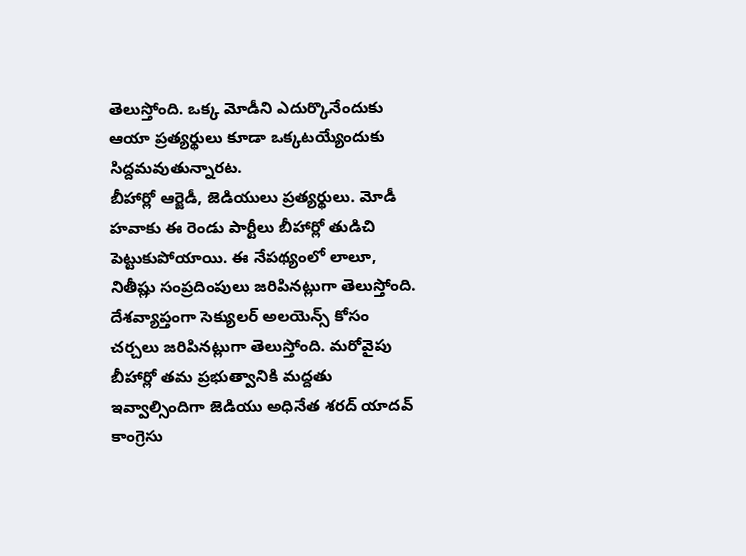తెలుస్తోంది. ఒక్క మోడీని ఎదుర్కొనేందుకు ఆయా ప్రత్యర్థులు కూడా ఒక్కటయ్యేందుకు సిద్దమవుతున్నారట.
బీహార్లో ఆర్జెడీ, జెడియులు ప్రత్యర్థులు. మోడీ హవాకు ఈ రెండు పార్టీలు బీహార్లో తుడిచి పెట్టుకుపోయాయి. ఈ నేపథ్యంలో లాలూ, నితీష్లు సంప్రదింపులు జరిపినట్లుగా తెలుస్తోంది. దేశవ్యాప్తంగా సెక్యులర్ అలయెన్స్ కోసం చర్చలు జరిపినట్లుగా తెలుస్తోంది. మరోవైపు బీహార్లో తమ ప్రభుత్వానికి మద్దతు ఇవ్వాల్సిందిగా జెడియు అధినేత శరద్ యాదవ్ కాంగ్రెసు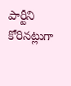పార్టీని కోరినట్లుగా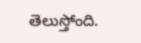తెలుస్తోంది.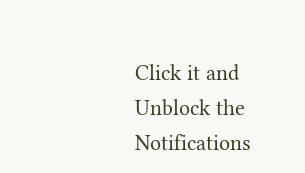Click it and Unblock the Notifications